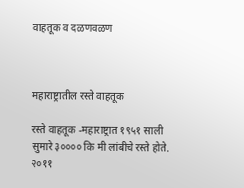वाहतूक व दळणवळण



महाराष्ट्रातील रस्ते वाहतूक

रस्ते वाहतूक -महाराष्ट्रात १९५१ साली सुमारे ३०००० कि मी लांबीचे रस्ते होते. २०११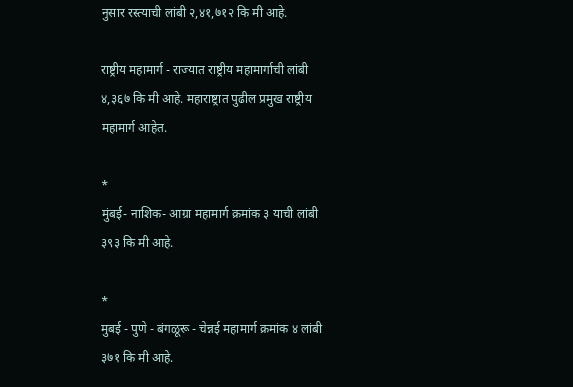नुसार रस्त्याची लांबी २,४१,७१२ कि मी आहे.

राष्ट्रीय महामार्ग - राज्यात राष्ट्रीय महामार्गाची लांबी ४,३६७ कि मी आहे. महाराष्ट्रात पुढील प्रमुख राष्ट्रीय महामार्ग आहेत.

*
मुंबई- नाशिक- आग्रा महामार्ग क्रमांक ३ याची लांबी ३९३ कि मी आहे.

*
मुबई - पुणे - बंगळूरू - चेन्नई महामार्ग क्रमांक ४ लांबी ३७१ कि मी आहे.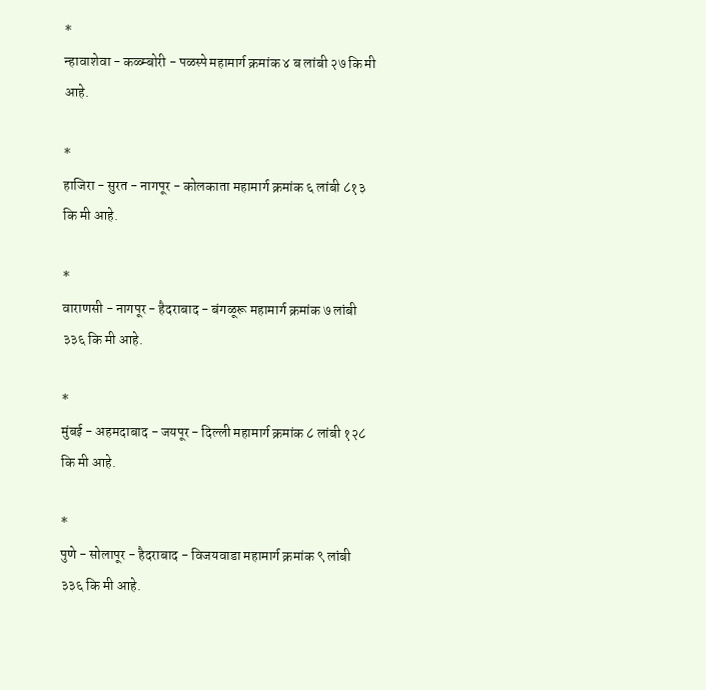*
न्हावाशेवा - कळ्म्बोरी - पळस्पे महामार्ग क्रमांक ४ ब लांबी २७ कि मी आहे.

*
हाजिरा - सुरत - नागपूर - कोलकाता महामार्ग क्रमांक ६ लांबी ८१३ कि मी आहे.

*
वाराणसी - नागपूर - हैदराबाद - बंगळूरू महामार्ग क्रमांक ७ लांबी ३३६ कि मी आहे.

*
मुंबई - अहमदाबाद - जयपूर - दिल्ली महामार्ग क्रमांक ८ लांबी १२८ कि मी आहे.

*
पुणे - सोलापूर - हैदराबाद - विजयवाडा महामार्ग क्रमांक ९ लांबी ३३६ कि मी आहे.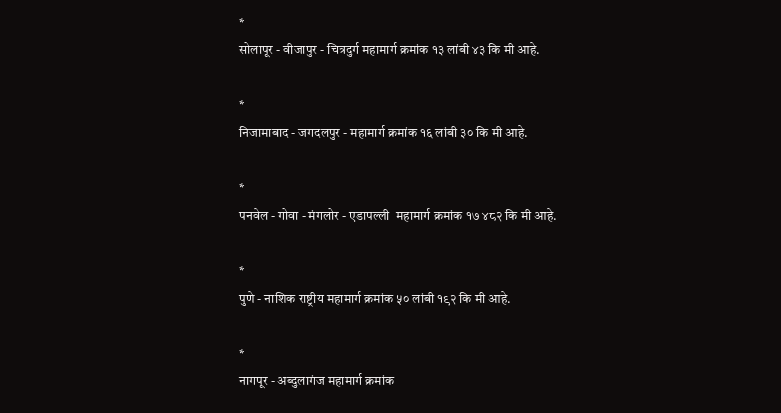*
सोलापूर - वीजापुर - चित्रदुर्ग महामार्ग क्रमांक १३ लांबी ४३ कि मी आहे.

*
निजामाबाद - जगदलपुर - महामार्ग क्रमांक १६ लांबी ३० कि मी आहे.

*
पनवेल - गोवा - मंगलोर - एडापल्ली  महामार्ग क्रमांक १७ ४८२ कि मी आहे.

*
पुणे - नाशिक राष्ट्रीय महामार्ग क्रमांक ५० लांबी १९२ कि मी आहे.

*
नागपूर - अब्दुलागंज महामार्ग क्रमांक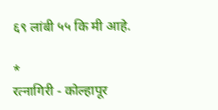६९ लांबी ५५ कि मी आहे.

*
रत्नागिरी - कोल्हापूर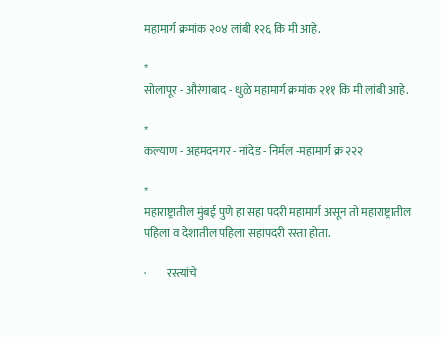महामार्ग क्रमांक २०४ लांबी १२६ कि मी आहे.

*
सोलापूर - औरंगाबाद - धुळे महामार्ग क्रमांक २११ कि मी लांबी आहे.

*
कल्याण - अहमदनगर - नांदेड - निर्मल -महामार्ग क्र २२२

*
महाराष्ट्रातील मुंबई पुणे हा सहा पदरी महामार्ग असून तो महाराष्ट्रातील पहिला व देशातील पहिला सहापदरी रस्ता होता.

·         रस्त्यांचे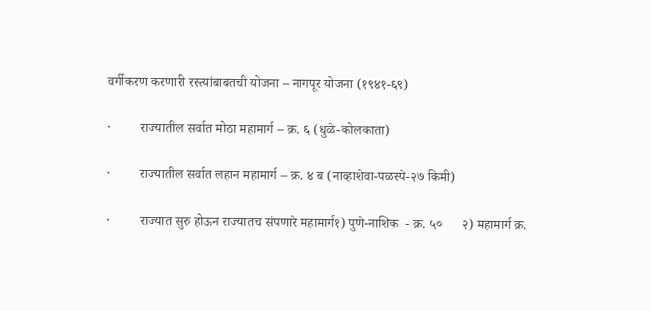वर्गीकरण करणारी रस्त्यांबाबतची योजना – नागपूर योजना (१९४१-६९)

·         राज्यातील सर्वात मोठा महामार्ग – क्र. ६ (धुळे-कोलकाता)

·         राज्यातील सर्वात लहान महामार्ग – क्र. ४ ब (नाव्हाशेवा-पळस्पे-२७ किमी)

·         राज्यात सुरु होऊन राज्यातच संपणारे महामार्ग१) पुणे-नाशिक  - क्र. ५०      २) महामार्ग क्र.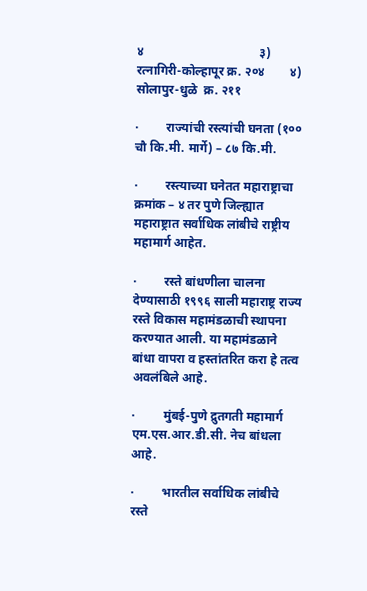४                                     ३) रत्नागिरी-कोल्हापूर क्र. २०४        ४) सोलापुर-धुळे  क्र. २११

·         राज्यांची रस्त्यांची घनता (१०० चौ कि.मी. मार्गे) – ८७ कि.मी.

·         रस्त्याच्या घनेतत महाराष्ट्राचा क्रमांक – ४ तर पुणे जिल्ह्यात महाराष्ट्रात सर्वाधिक लांबीचे राष्ट्रीय महामार्ग आहेत.

·         रस्ते बांधणीला चालना देण्यासाठी १९९६ साली महाराष्ट्र राज्य रस्ते विकास महामंडळाची स्थापना करण्यात आली. या महामंडळाने बांधा वापरा व हस्तांतरित करा हे तत्व अवलंबिले आहे.

·         मुंबई-पुणे द्रुतगती महामार्ग एम.एस.आर.डी.सी. नेच बांधला आहे.

·         भारतील सर्वाधिक लांबीचे रस्ते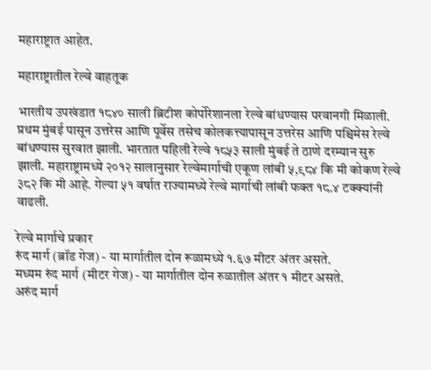महाराष्ट्रात आहेत.

महाराष्ट्रातील रेल्वे वाहतूक

भारतीय उपखंडात १८४० साली ब्रिटीश कोर्पोरेशानला रेल्वे बांधण्यास परवानगी मिळाली. प्रथम मुंबई पासून उत्तरेस आणि पूर्वेस तसेच कोलकत्त्यापासून उत्तरेस आणि पश्चिमेस रेल्वे बांधण्यास सुरवात झाली. भारतात पहिली रेल्वे १८५३ साली मुंबई ते ठाणे दरम्यान सुरु झाली. महाराष्ट्रामध्ये २०१२ सालानुसार रेल्वेमार्गाची एकूण लांबी ५,९८४ कि मी कोकण रेल्वे ३८२ कि मी आहे. गेल्या ५१ वर्षात राज्यामध्ये रेल्वे मार्गाची लांबी फक्त १८.४ टक्क्यांनी वाढली.

रेल्वे मार्गाचे प्रकार
रुंद मार्ग (ब्रॉड गेज) - या मार्गातील दोन रूळामध्ये १.६७ मीटर अंतर असते.
मध्यम रुंद मार्ग (मीटर गेज) - या मार्गातील दोन रुळातील अंतर १ मीटर असते.
अरुंद मार्ग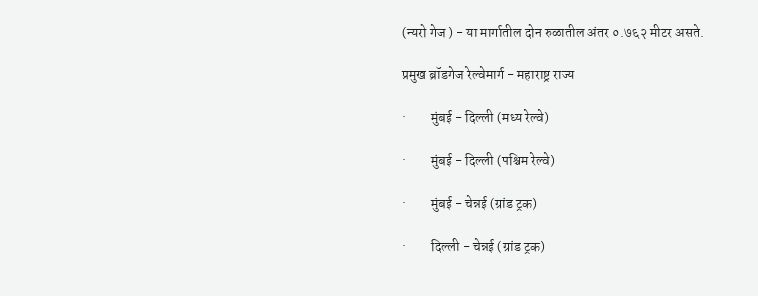(न्यरो गेज ) - या मार्गातील दोन रुळातील अंतर ०.७६२ मीटर असते.

प्रमुख ब्रॉडगेज रेल्वेमार्ग - महाराष्ट्र राज्य

·         मुंबई - दिल्ली (मध्य रेल्वे)

·         मुंबई - दिल्ली (पश्चिम रेल्वे)

·         मुंबई - चेन्नई (ग्रांड ट्रक)

·         दिल्ली - चेन्नई (ग्रांड ट्रक)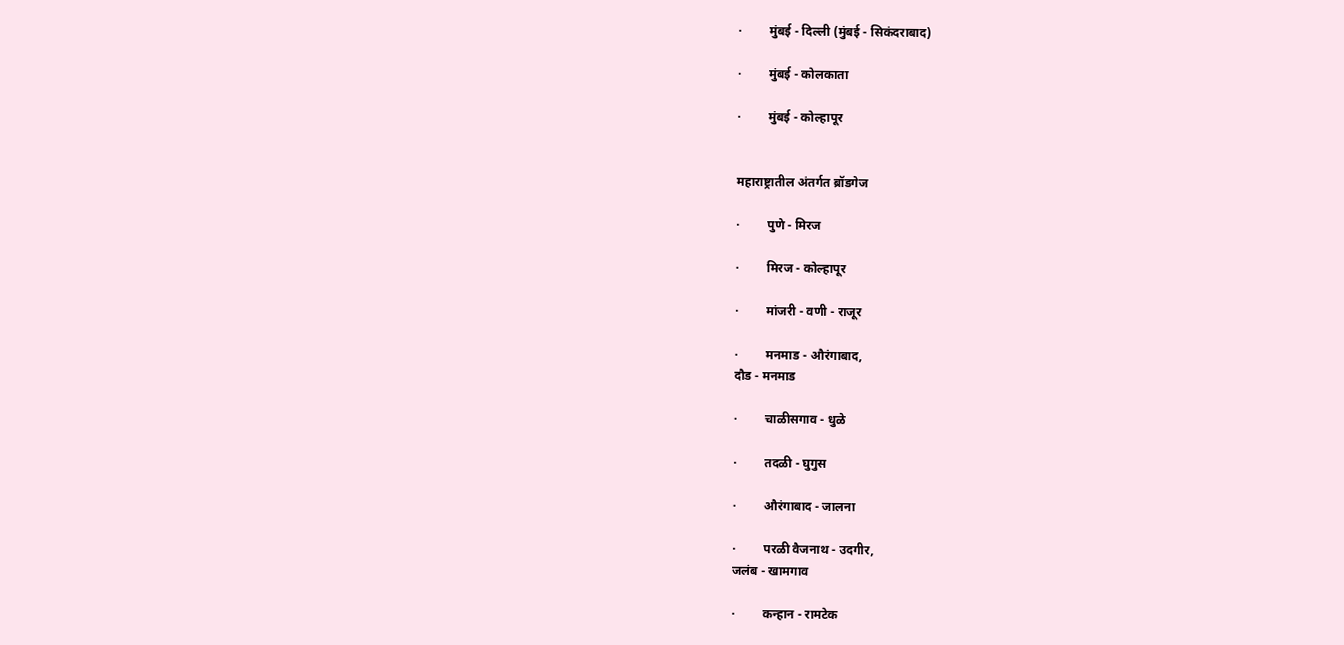·         मुंबई - दिल्ली (मुंबई - सिकंदराबाद)

·         मुंबई - कोलकाता

·         मुंबई - कोल्हापूर


महाराष्ट्रातील अंतर्गत ब्रॉडगेज

·         पुणे - मिरज

·         मिरज - कोल्हापूर

·         मांजरी - वणी - राजूर

·         मनमाड - औरंगाबाद,
दौड - मनमाड

·         चाळीसगाव - धुळे

·         तदळी - घुगुस

·         औरंगाबाद - जालना

·         परळी वैजनाथ - उदगीर,
जलंब - खामगाव

·         कन्हान - रामटेक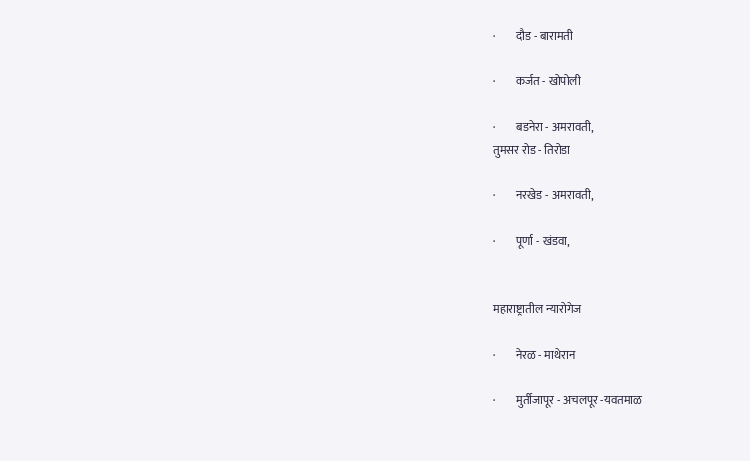·         दौड - बारामती

·         कर्जत - खोपोली

·         बडनेरा - अमरावती,
तुमसर रोड - तिरोडा

·         नरखेड - अमरावती,

·         पूर्णा - खंडवा,


महाराष्ट्रातील न्यारोगेज

·         नेरळ - माथेरान

·         मुर्तीजापूर - अचलपूर -यवतमाळ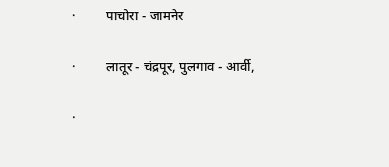·         पाचोरा - जामनेर

·         लातूर - चंद्रपूर, पुलगाव - आर्वी,

·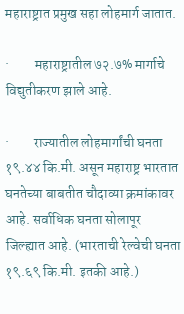महाराष्ट्रात प्रमुख सहा लोहमार्ग जातात.

·         महाराष्ट्रातील ७२.७% मार्गाचे विद्युतीकरण झाले आहे.

·         राज्यातील लोहमार्गांची घनता १९.४४ कि.मी. असून महाराष्ट्र भारतात घनतेच्या बाबतीत चौदाव्या क्रमांकावर आहे. सर्वाधिक घनता सोलापूर जिल्ह्यात आहे. (भारताची रेल्वेची घनता १९.६९ कि.मी. इतकी आहे.)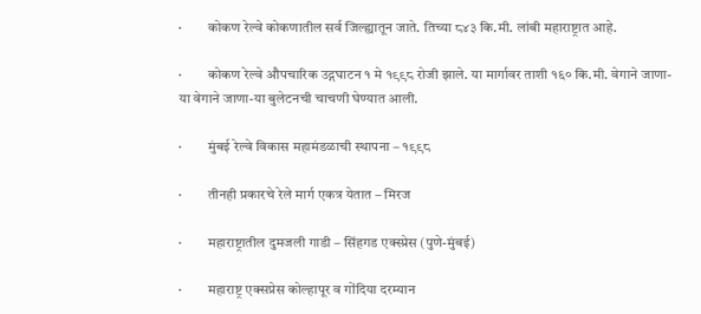·         कोकण रेल्वे कोकणातील सर्व जिल्ह्यातून जाते. तिच्या ८४३ कि.मी. लांबी महाराष्ट्रात आहे.

·         कोकण रेल्वे औपचारिक उद्गघाटन १ मे १९९८ रोजी झाले. या मार्गावर ताशी १६० कि.मी. वेगाने जाणा-या वेगाने जाणा-या बुलेटनची चाचणी घेण्यात आली.

·         मुंबई रेल्वे विकास महामंडळाची स्थापना – १९९८

·         तीनही प्रकारचे रेले मार्ग एकत्र येतात – मिरज

·         महाराष्ट्रातील दुमजली गाडी – सिंहगड एक्स्प्रेस (पुणे-मुंबई)

·         महाराष्ट्र एक्सप्रेस कोल्हापूर व गोंदिया दरम्यान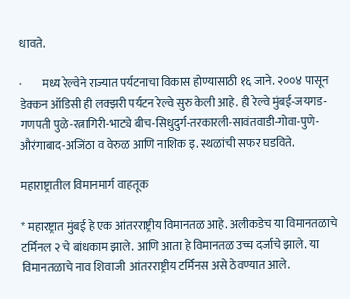धावते.

·         मध्य रेल्वेने राज्यात पर्यटनाचा विकास होण्यासाठी १६ जाने. २००४ पासून डेक्कन ऑडिसी ही लक्झरी पर्यटन रेल्वे सुरु केली आहे. ही रेल्वे मुंबई-जयगड-गणपती पुळे-रत्नागिरी-भाट्ये बीच-सिधुदुर्ग-तरकारली-सावंतवाडी-गोवा-पुणे-औरंगाबाद-अजिंठा व वेरुळ आणि नाशिक इ. स्थळांची सफर घडविते.

महाराष्ट्रातील विमानमार्ग वाहतूक

* महारष्ट्रात मुंबई हे एक आंतरराष्ट्रीय विमानतळ आहे. अलीकडेच या विमानतळाचे टर्मिनल २ चे बांधकाम झाले. आणि आता हे विमानतळ उच्च दर्जाचे झाले. या विमानतळाचे नाव शिवाजी  आंतरराष्ट्रीय टर्मिनस असे ठेवण्यात आले.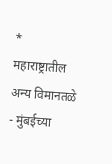*
महाराष्ट्रातील अन्य विमानतळे - मुंबईच्या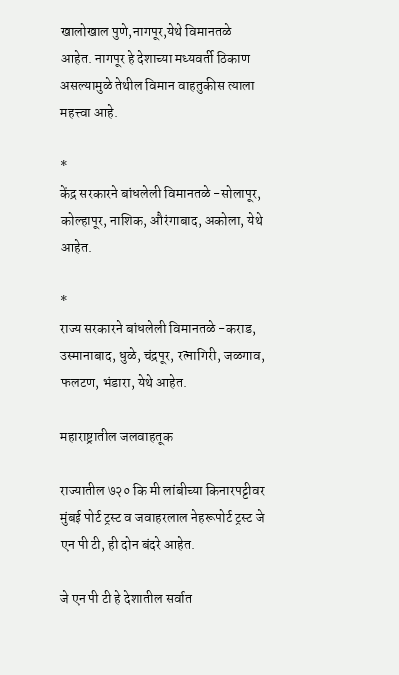खालोखाल पुणे,नागपूर,येथे विमानतळे आहेत. नागपूर हे देशाच्या मध्यवर्ती ठिकाण असल्यामुळे तेथील विमान वाहतुकीस त्याला महत्त्वा आहे.

*
केंद्र सरकारने बांधलेली विमानतळे -सोलापूर, कोल्हापूर, नाशिक, औरंगाबाद, अकोला, येथे आहेत.

*
राज्य सरकारने बांधलेली विमानतळे -कराड, उस्मानाबाद, धुळे, चंद्रपूर, रत्नागिरी, जळगाव, फलटण, भंडारा, येथे आहेत.

महाराष्ट्रातील जलवाहतूक

राज्यातील ७२० कि मी लांबीच्या किनारपट्टीवर मुंबई पोर्ट ट्रस्ट व जवाहरलाल नेहरूपोर्ट ट्रस्ट जे एन पी टी, ही दोन बंदरे आहेत.

जे एन पी टी हे देशातील सर्वात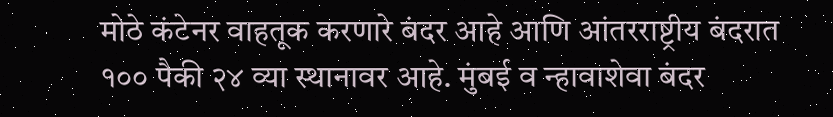मोठे कंटेनर वाहतूक करणारे बंदर आहे आणि आंतरराष्ट्रीय बंदरात १०० पैकी २४ व्या स्थानावर आहे. मुंबई व न्हावाशेवा बंदर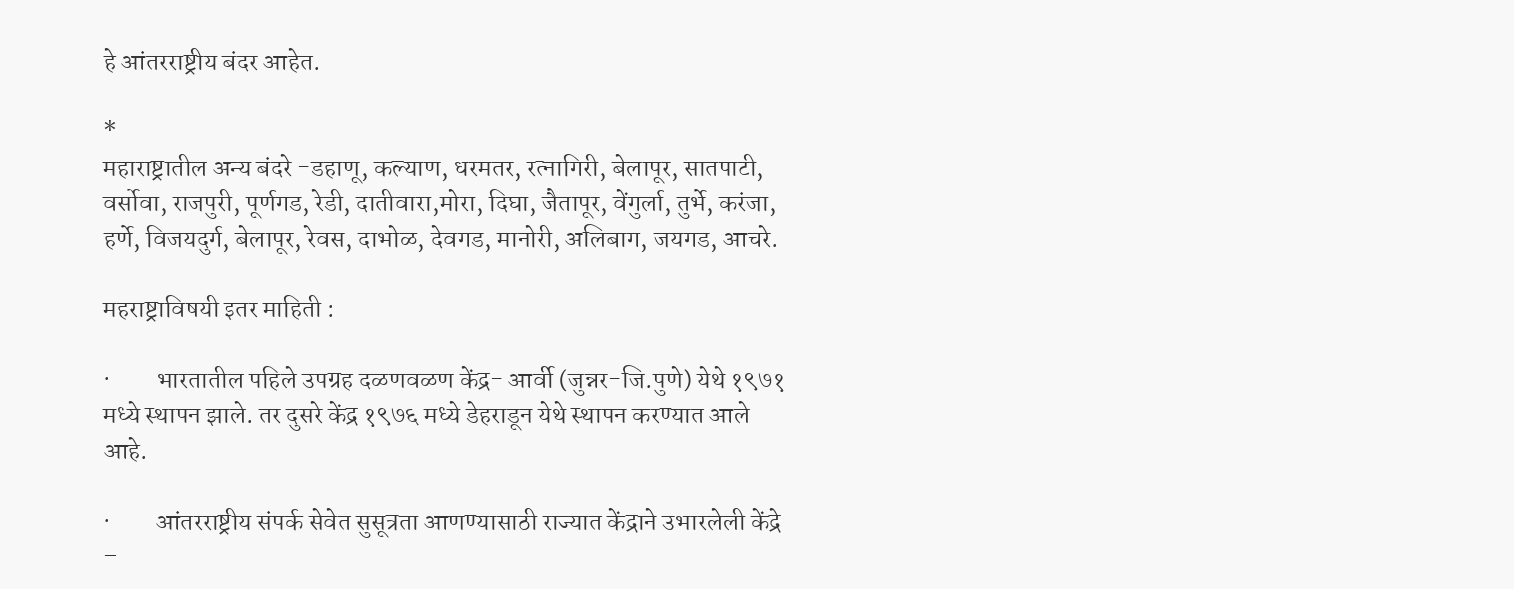हे आंतरराष्ट्रीय बंदर आहेत.

*
महाराष्ट्रातील अन्य बंदरे -डहाणू, कल्याण, धरमतर, रत्नागिरी, बेलापूर, सातपाटी, वर्सोवा, राजपुरी, पूर्णगड, रेडी, दातीवारा,मोरा, दिघा, जैतापूर, वेंगुर्ला, तुर्भे, करंजा, हर्णे, विजयदुर्ग, बेलापूर, रेवस, दाभोळ, देवगड, मानोरी, अलिबाग, जयगड, आचरे.

महराष्ट्राविषयी इतर माहिती :

·         भारतातील पहिले उपग्रह दळणवळण केंद्र- आर्वी (जुन्नर-जि.पुणे) येथे १९७१ मध्ये स्थापन झाले. तर दुसरे केंद्र १९७६ मध्ये डेहराडून येथे स्थापन करण्यात आले आहे.

·         आंतरराष्ट्रीय संपर्क सेवेत सुसूत्रता आणण्यासाठी राज्यात केंद्राने उभारलेली केंद्रे –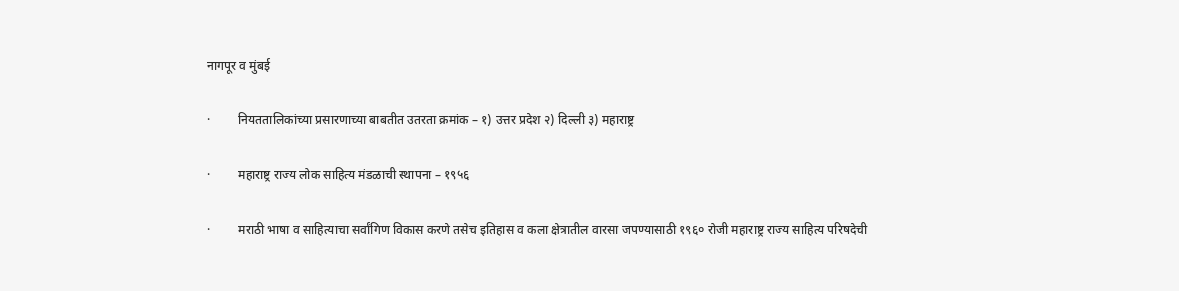नागपूर व मुंबई

·         नियततालिकांच्या प्रसारणाच्या बाबतीत उतरता क्रमांक – १) उत्तर प्रदेश २) दिल्ली ३) महाराष्ट्र

·         महाराष्ट्र राज्य लोक साहित्य मंडळाची स्थापना – १९५६

·         मराठी भाषा व साहित्याचा सर्वांगिण विकास करणे तसेच इतिहास व कला क्षेत्रातील वारसा जपण्यासाठी १९६० रोजी महाराष्ट्र राज्य साहित्य परिषदेची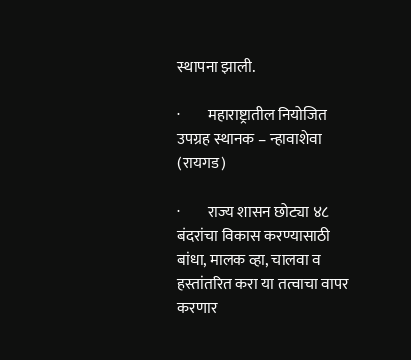स्थापना झाली.

·         महाराष्ट्रातील नियोजित उपग्रह स्थानक – न्हावाशेवा (रायगड)

·         राज्य शासन छोट्या ४८ बंदरांचा विकास करण्यासाठी बांधा, मालक व्हा, चालवा व हस्तांतरित करा या तत्वाचा वापर करणार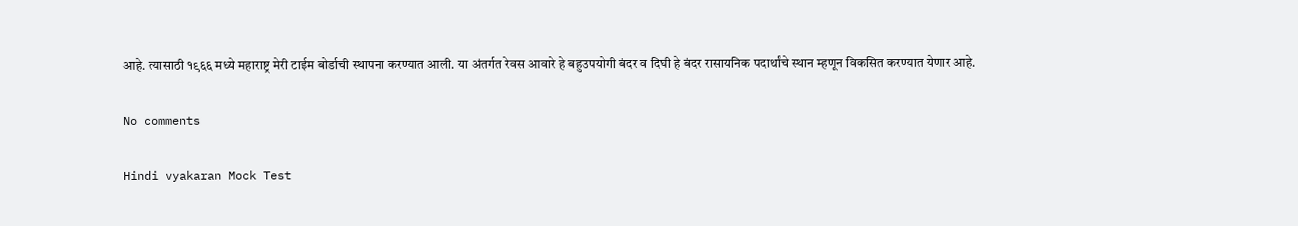आहे. त्यासाठी १९६६ मध्ये महाराष्ट्र मेरी टाईम बोर्डाची स्थापना करण्यात आली. या अंतर्गत रेवस आवारे हे बहुउपयोगी बंदर व दिघी हे बंदर रासायनिक पदार्थांचे स्थान म्हणून विकसित करण्यात येणार आहे.

No comments

Hindi vyakaran Mock Test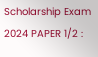Scholarship Exam 2024 PAPER 1/2 :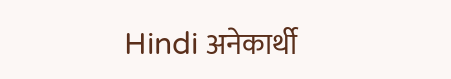Hindi अनेकार्थी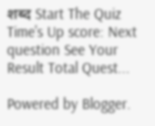शब्द Start The Quiz Time's Up score: Next question See Your Result Total Quest...

Powered by Blogger.